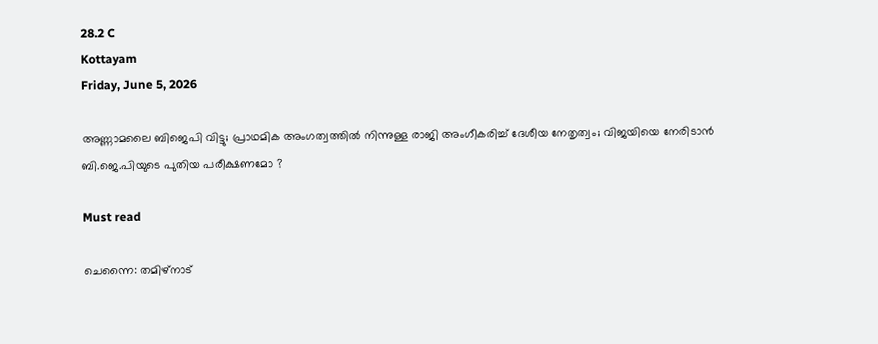28.2 C
Kottayam
Friday, June 5, 2026

അണ്ണാമലൈ ബിജെപി വിട്ടു; പ്രാഥമിക അംഗത്വത്തില്‍ നിന്നുള്ള രാജി അംഗീകരിച്ച് ദേശീയ നേതൃത്വം; വിജയിയെ നേരിടാൻ ബി.ജെ.പിയുടെ പുതിയ പരീക്ഷണമോ ?

Must read

ചെന്നൈ: തമിഴ്നാട്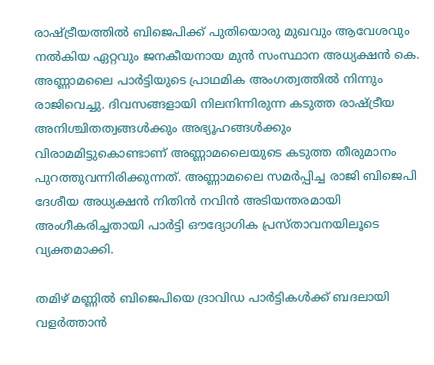രാഷ്ട്രീയത്തില്‍ ബിജെപിക്ക് പുതിയൊരു മുഖവും ആവേശവും നല്‍കിയ ഏറ്റവും ജനകീയനായ മുന്‍ സംസ്ഥാന അധ്യക്ഷന്‍ കെ. അണ്ണാമലൈ പാര്‍ട്ടിയുടെ പ്രാഥമിക അംഗത്വത്തില്‍ നിന്നും രാജിവെച്ചു. ദിവസങ്ങളായി നിലനിന്നിരുന്ന കടുത്ത രാഷ്ട്രീയ അനിശ്ചിതത്വങ്ങള്‍ക്കും അഭ്യൂഹങ്ങള്‍ക്കും വിരാമമിട്ടുകൊണ്ടാണ് അണ്ണാമലൈയുടെ കടുത്ത തീരുമാനം പുറത്തുവന്നിരിക്കുന്നത്. അണ്ണാമലൈ സമര്‍പ്പിച്ച രാജി ബിജെപി ദേശീയ അധ്യക്ഷന്‍ നിതിന്‍ നവിന്‍ അടിയന്തരമായി അംഗീകരിച്ചതായി പാര്‍ട്ടി ഔദ്യോഗിക പ്രസ്താവനയിലൂടെ വ്യക്തമാക്കി.

തമിഴ് മണ്ണില്‍ ബിജെപിയെ ദ്രാവിഡ പാര്‍ട്ടികള്‍ക്ക് ബദലായി വളര്‍ത്താന്‍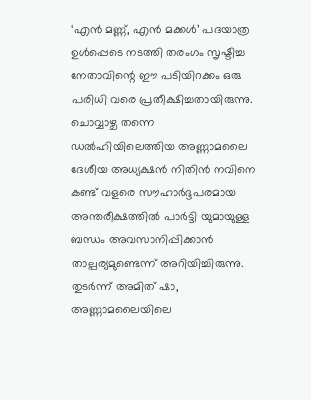‘എന്‍ മണ്ണ്, എന്‍ മക്കള്‍’ പദയാത്ര ഉള്‍പ്പെടെ നടത്തി തരംഗം സൃഷ്ടിച്ച നേതാവിന്റെ ഈ പടിയിറക്കം ഒരു പരിധി വരെ പ്രതീക്ഷിച്ചതായിരുന്നു. ചൊവ്വാഴ്ച തന്നെ ഡല്‍ഹിയിലെത്തിയ അണ്ണാമലൈ ദേശീയ അധ്യക്ഷന്‍ നിതിന്‍ നവിനെ കണ്ട് വളരെ സൗഹാര്‍ദ്ദപരമായ അന്തരീക്ഷത്തില്‍ പാര്‍ട്ടി യുമായുള്ള ബന്ധം അവസാനിപ്പിക്കാന്‍ താല്പര്യമുണ്ടെന്ന് അറിയിച്ചിരുന്നു. തുടര്‍ന്ന് അമിത് ഷാ, അണ്ണാമലൈയിലെ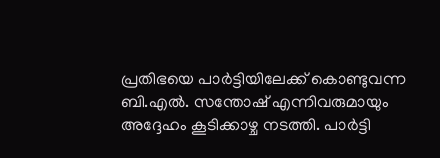പ്രതിഭയെ പാര്‍ട്ടിയിലേക്ക് കൊണ്ടുവന്ന ബി.എല്‍. സന്തോഷ് എന്നിവരുമായും അദ്ദേഹം കൂടിക്കാഴ്ച നടത്തി. പാര്‍ട്ടി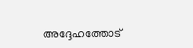അദ്ദേഹത്തോട്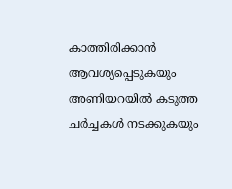കാത്തിരിക്കാന്‍ ആവശ്യപ്പെടുകയും അണിയറയില്‍ കടുത്ത ചര്‍ച്ചകള്‍ നടക്കുകയും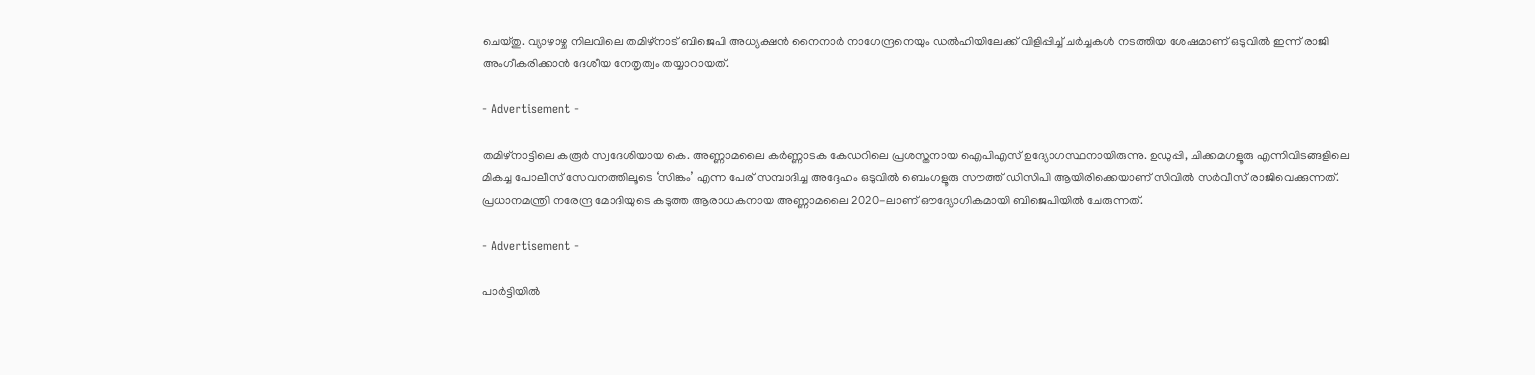ചെയ്തു. വ്യാഴാഴ്ച നിലവിലെ തമിഴ്നാട് ബിജെപി അധ്യക്ഷന്‍ നൈനാര്‍ നാഗേന്ദ്രനെയും ഡല്‍ഹിയിലേക്ക് വിളിപ്പിച്ച് ചര്‍ച്ചകള്‍ നടത്തിയ ശേഷമാണ് ഒടുവില്‍ ഇന്ന് രാജി അംഗീകരിക്കാന്‍ ദേശീയ നേതൃത്വം തയ്യാറായത്.

- Advertisement -

തമിഴ്നാട്ടിലെ കരൂര്‍ സ്വദേശിയായ കെ. അണ്ണാമലൈ കര്‍ണ്ണാടക കേഡറിലെ പ്രശസ്തനായ ഐപിഎസ് ഉദ്യോഗസ്ഥനായിരുന്നു. ഉഡുപ്പി, ചിക്കമഗളൂരു എന്നിവിടങ്ങളിലെ മികച്ച പോലീസ് സേവനത്തിലൂടെ ‘സിങ്കം’ എന്ന പേര് സമ്പാദിച്ച അദ്ദേഹം ഒടുവില്‍ ബെംഗളൂരു സൗത്ത് ഡിസിപി ആയിരിക്കെയാണ് സിവില്‍ സര്‍വീസ് രാജിവെക്കുന്നത്. പ്രധാനമന്ത്രി നരേന്ദ്ര മോദിയുടെ കടുത്ത ആരാധകനായ അണ്ണാമലൈ 2020-ലാണ് ഔദ്യോഗികമായി ബിജെപിയില്‍ ചേരുന്നത്.

- Advertisement -

പാര്‍ട്ടിയില്‍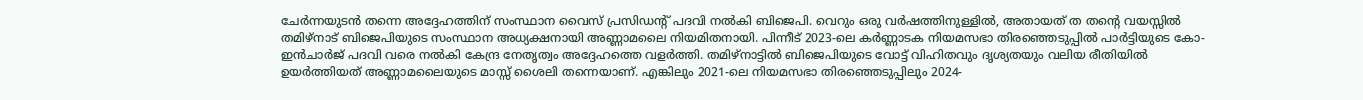ചേര്‍ന്നയുടന്‍ തന്നെ അദ്ദേഹത്തിന് സംസ്ഥാന വൈസ് പ്രസിഡന്റ് പദവി നല്‍കി ബിജെപി. വെറും ഒരു വര്‍ഷത്തിനുള്ളില്‍, അതായത് ത തന്റെ വയസ്സില്‍ തമിഴ്നാട് ബിജെപിയുടെ സംസ്ഥാന അധ്യക്ഷനായി അണ്ണാമലൈ നിയമിതനായി. പിന്നീട് 2023-ലെ കര്‍ണ്ണാടക നിയമസഭാ തിരഞ്ഞെടുപ്പില്‍ പാര്‍ട്ടിയുടെ കോ-ഇന്‍ചാര്‍ജ് പദവി വരെ നല്‍കി കേന്ദ്ര നേതൃത്വം അദ്ദേഹത്തെ വളര്‍ത്തി. തമിഴ്നാട്ടില്‍ ബിജെപിയുടെ വോട്ട് വിഹിതവും ദൃശ്യതയും വലിയ രീതിയില്‍ ഉയര്‍ത്തിയത് അണ്ണാമലൈയുടെ മാസ്സ് ശൈലി തന്നെയാണ്. എങ്കിലും 2021-ലെ നിയമസഭാ തിരഞ്ഞെടുപ്പിലും 2024-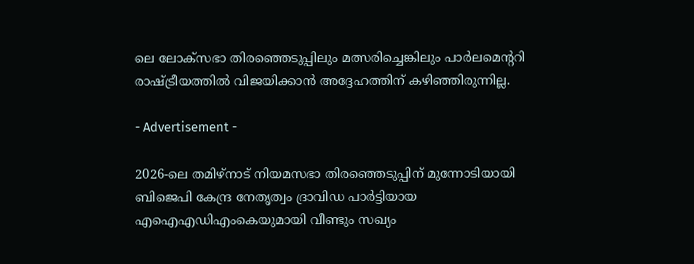ലെ ലോക്‌സഭാ തിരഞ്ഞെടുപ്പിലും മത്സരിച്ചെങ്കിലും പാര്‍ലമെന്ററി രാഷ്ട്രീയത്തില്‍ വിജയിക്കാന്‍ അദ്ദേഹത്തിന് കഴിഞ്ഞിരുന്നില്ല.

- Advertisement -

2026-ലെ തമിഴ്നാട് നിയമസഭാ തിരഞ്ഞെടുപ്പിന് മുന്നോടിയായി ബിജെപി കേന്ദ്ര നേതൃത്വം ദ്രാവിഡ പാര്‍ട്ടിയായ എഐഎഡിഎംകെയുമായി വീണ്ടും സഖ്യം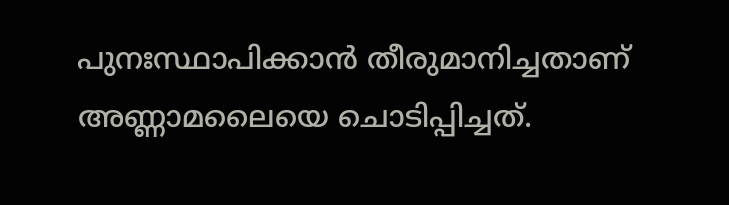പുനഃസ്ഥാപിക്കാന്‍ തീരുമാനിച്ചതാണ് അണ്ണാമലൈയെ ചൊടിപ്പിച്ചത്.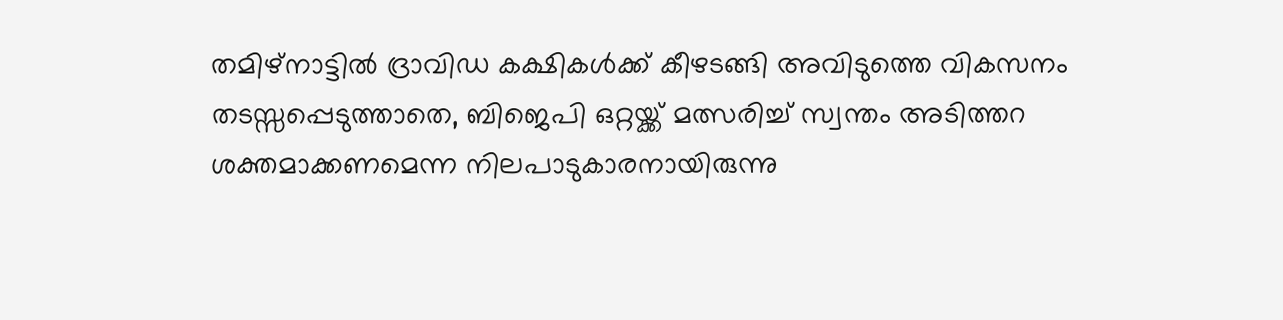തമിഴ്നാട്ടില്‍ ദ്രാവിഡ കക്ഷികള്‍ക്ക് കീഴടങ്ങി അവിടുത്തെ വികസനം തടസ്സപ്പെടുത്താതെ, ബിജെപി ഒറ്റയ്ക്ക് മത്സരിച്ച് സ്വന്തം അടിത്തറ ശക്തമാക്കണമെന്ന നിലപാടുകാരനായിരുന്നു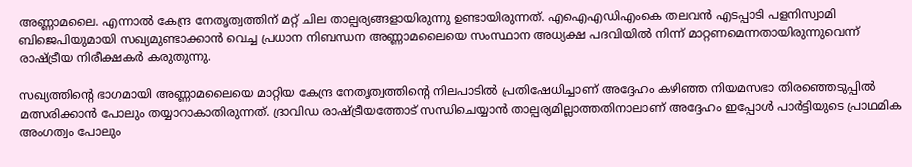അണ്ണാമലൈ. എന്നാല്‍ കേന്ദ്ര നേതൃത്വത്തിന് മറ്റ് ചില താല്പര്യങ്ങളായിരുന്നു ഉണ്ടായിരുന്നത്. എഐഎഡിഎംകെ തലവന്‍ എടപ്പാടി പളനിസ്വാമി ബിജെപിയുമായി സഖ്യമുണ്ടാക്കാന്‍ വെച്ച പ്രധാന നിബന്ധന അണ്ണാമലൈയെ സംസ്ഥാന അധ്യക്ഷ പദവിയില്‍ നിന്ന് മാറ്റണമെന്നതായിരുന്നുവെന്ന് രാഷ്ട്രീയ നിരീക്ഷകര്‍ കരുതുന്നു.

സഖ്യത്തിന്റെ ഭാഗമായി അണ്ണാമലൈയെ മാറ്റിയ കേന്ദ്ര നേതൃത്വത്തിന്റെ നിലപാടില്‍ പ്രതിഷേധിച്ചാണ് അദ്ദേഹം കഴിഞ്ഞ നിയമസഭാ തിരഞ്ഞെടുപ്പില്‍ മത്സരിക്കാന്‍ പോലും തയ്യാറാകാതിരുന്നത്. ദ്രാവിഡ രാഷ്ട്രീയത്തോട് സന്ധിചെയ്യാന്‍ താല്പര്യമില്ലാത്തതിനാലാണ് അദ്ദേഹം ഇപ്പോള്‍ പാര്‍ട്ടിയുടെ പ്രാഥമിക അംഗത്വം പോലും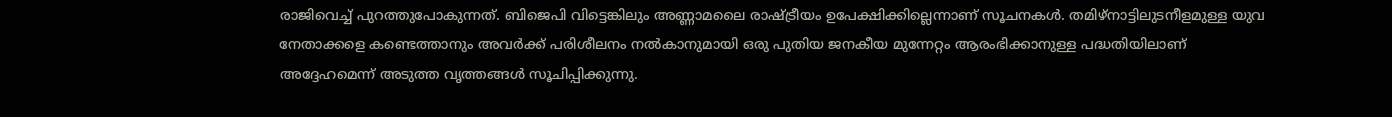രാജിവെച്ച് പുറത്തുപോകുന്നത്. ബിജെപി വിട്ടെങ്കിലും അണ്ണാമലൈ രാഷ്ട്രീയം ഉപേക്ഷിക്കില്ലെന്നാണ് സൂചനകള്‍. തമിഴ്നാട്ടിലുടനീളമുള്ള യുവ നേതാക്കളെ കണ്ടെത്താനും അവര്‍ക്ക് പരിശീലനം നല്‍കാനുമായി ഒരു പുതിയ ജനകീയ മുന്നേറ്റം ആരംഭിക്കാനുള്ള പദ്ധതിയിലാണ് അദ്ദേഹമെന്ന് അടുത്ത വൃത്തങ്ങള്‍ സൂചിപ്പിക്കുന്നു.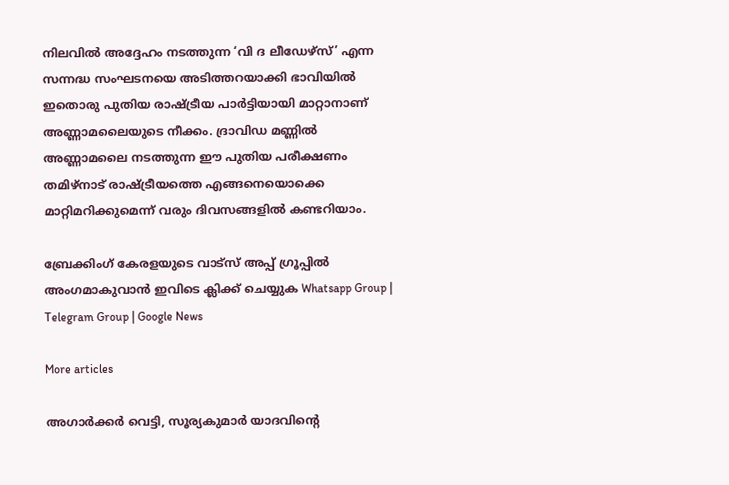നിലവില്‍ അദ്ദേഹം നടത്തുന്ന ‘വി ദ ലീഡേഴ്‌സ്’ എന്ന സന്നദ്ധ സംഘടനയെ അടിത്തറയാക്കി ഭാവിയില്‍ ഇതൊരു പുതിയ രാഷ്ട്രീയ പാര്‍ട്ടിയായി മാറ്റാനാണ് അണ്ണാമലൈയുടെ നീക്കം. ദ്രാവിഡ മണ്ണില്‍ അണ്ണാമലൈ നടത്തുന്ന ഈ പുതിയ പരീക്ഷണം തമിഴ്നാട് രാഷ്ട്രീയത്തെ എങ്ങനെയൊക്കെ മാറ്റിമറിക്കുമെന്ന് വരും ദിവസങ്ങളില്‍ കണ്ടറിയാം.

ബ്രേക്കിംഗ് കേരളയുടെ വാട്സ് അപ്പ് ഗ്രൂപ്പിൽ അംഗമാകുവാൻ ഇവിടെ ക്ലിക്ക് ചെയ്യുക Whatsapp Group | Telegram Group | Google News

More articles

അഗാർക്കർ വെട്ടി, സൂര്യകുമാര്‍ യാദവിന്റെ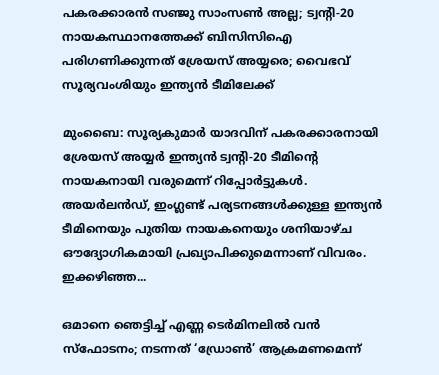പകരക്കാരന്‍ സഞ്ജു സാംസണ്‍ അല്ല; ട്വന്റി-20 നായകസ്ഥാനത്തേക്ക് ബിസിസിഐ പരിഗണിക്കുന്നത് ശ്രേയസ് അയ്യരെ; വൈഭവ് സൂര്യവംശിയും ഇന്ത്യന്‍ ടീമിലേക്ക്

മുംബൈ: സൂര്യകുമാര്‍ യാദവിന് പകരക്കാരനായി ശ്രേയസ് അയ്യര്‍ ഇന്ത്യന്‍ ട്വന്റി-20 ടീമിന്റെ നായകനായി വരുമെന്ന് റിപ്പോര്‍ട്ടുകള്‍. അയര്‍ലന്‍ഡ്, ഇംഗ്ലണ്ട് പര്യടനങ്ങള്‍ക്കുള്ള ഇന്ത്യന്‍ ടീമിനെയും പുതിയ നായകനെയും ശനിയാഴ്ച ഔദ്യോഗികമായി പ്രഖ്യാപിക്കുമെന്നാണ് വിവരം. ഇക്കഴിഞ്ഞ...

ഒമാനെ ഞെട്ടിച്ച് എണ്ണ ടെർമിനലിൽ വൻ സ്ഫോടനം; നടന്നത് ‘ഡ്രോൺ’ ആക്രമണമെന്ന്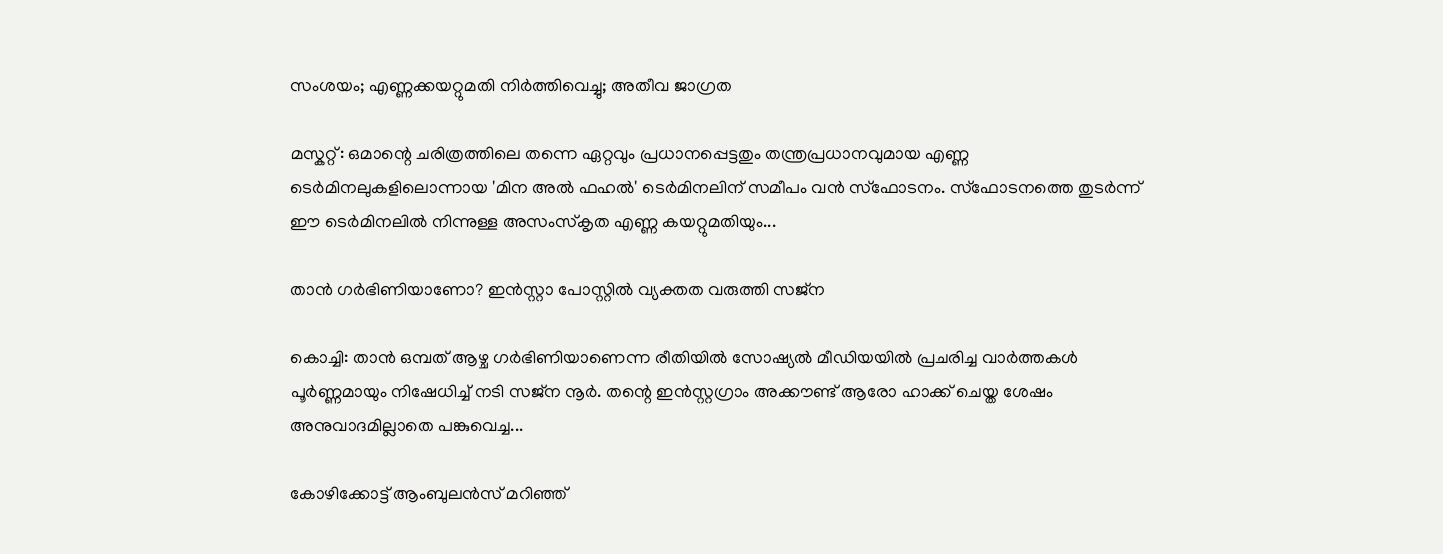സംശയം; എണ്ണക്കയറ്റുമതി നിർത്തിവെച്ചു; അതീവ ജാഗ്രത

മസ്കറ്റ്: ഒമാന്റെ ചരിത്രത്തിലെ തന്നെ ഏറ്റവും പ്രധാനപ്പെട്ടതും തന്ത്രപ്രധാനവുമായ എണ്ണ ടെർമിനലുകളിലൊന്നായ 'മിന അൽ ഫഹൽ' ടെർമിനലിന് സമീപം വൻ സ്ഫോടനം. സ്ഫോടനത്തെ തുടർന്ന് ഈ ടെർമിനലിൽ നിന്നുള്ള അസംസ്കൃത എണ്ണ കയറ്റുമതിയും...

താൻ ഗർഭിണിയാണോ? ഇൻസ്റ്റാ പോസ്റ്റിൽ വ്യക്തത വരുത്തി സജ്‍ന

കൊച്ചി: താൻ ഒമ്പത് ആഴ്ച ഗർഭിണിയാണെന്ന രീതിയിൽ സോഷ്യൽ മീഡിയയിൽ പ്രചരിച്ച വാർത്തകൾ പൂർണ്ണമായും നിഷേധിച്ച് നടി സജ്‌ന നൂർ. തന്റെ ഇൻസ്റ്റഗ്രാം അക്കൗണ്ട് ആരോ ഹാക്ക് ചെയ്ത ശേഷം അനുവാദമില്ലാതെ പങ്കുവെച്ച...

കോഴിക്കോട്ട് ആംബുലൻസ് മറിഞ്ഞ്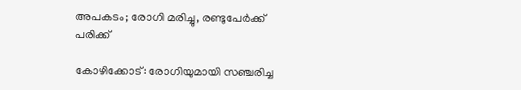അപകടം; രോഗി മരിച്ചു, രണ്ടുപേർക്ക് പരിക്ക്

കോഴിക്കോട്: രോഗിയുമായി സഞ്ചരിച്ച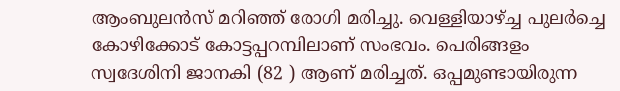ആംബുലൻസ് മറിഞ്ഞ് രോഗി മരിച്ചു. വെള്ളിയാഴ്ച്ച പുലർച്ചെ കോഴിക്കോട് കോട്ടപ്പറമ്പിലാണ് സംഭവം. പെരിങ്ങളം സ്വദേശിനി ജാനകി (82 ) ആണ് മരിച്ചത്. ഒപ്പമുണ്ടായിരുന്ന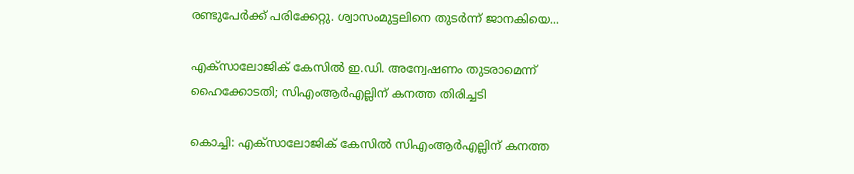രണ്ടുപേർക്ക് പരിക്കേറ്റു. ശ്വാസംമുട്ടലിനെ തുടർന്ന് ജാനകിയെ...

എക്സാലോജിക് കേസിൽ ഇ.ഡി. അന്വേഷണം തുടരാമെന്ന് ഹൈക്കോടതി; സിഎംആർഎല്ലിന് കനത്ത തിരിച്ചടി

കൊച്ചി: എക്സാലോജിക് കേസിൽ സിഎംആർഎല്ലിന് കനത്ത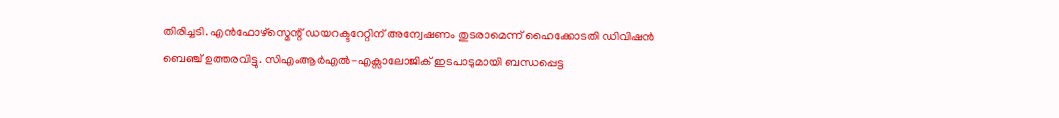തിരിച്ചടി. എൻഫോഴ്സ്മെന്റ് ഡയറക്ടറേറ്റിന് അന്വേഷണം തുടരാമെന്ന് ഹൈക്കോടതി ഡിവിഷൻ ബെഞ്ച് ഉത്തരവിട്ടു. സിഎംആർഎൽ-എക്സാലോജിക് ഇടപാടുമായി ബന്ധപ്പെട്ട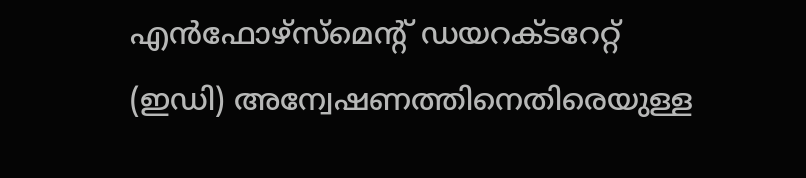എൻഫോഴ്സ്മെന്റ് ഡയറക്ടറേറ്റ് (ഇഡി) അന്വേഷണത്തിനെതിരെയുള്ള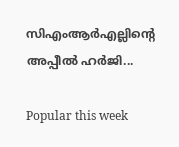സിഎംആർഎല്ലിന്റെ അപ്പീൽ ഹർജി...

Popular this week